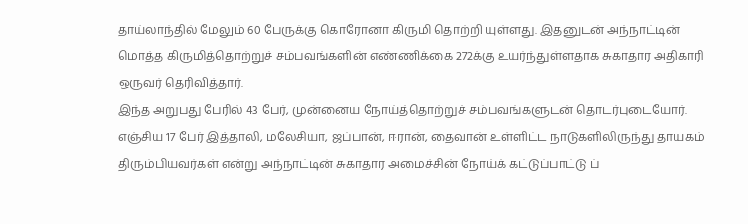தாய்லாந்தில் மேலும் 60 பேருக்கு கொரோனா கிருமி தொற்றி யுள்ளது. இதனுடன் அந்நாட்டின் மொத்த கிருமித்தொற்றுச் சம்பவங்களின் எண்ணிக்கை 272க்கு உயர்ந்துள்ளதாக சுகாதார அதிகாரி ஒருவர் தெரிவித்தார்.
இந்த அறுபது பேரில் 43 பேர், முன்னைய நோய்த்தொற்றுச் சம்பவங்களுடன் தொடர்புடையோர். எஞ்சிய 17 பேர் இத்தாலி, மலேசியா, ஜப்பான், ஈரான், தைவான் உள்ளிட்ட நாடுகளிலிருந்து தாயகம் திரும்பியவர்கள் என்று அந்நாட்டின் சுகாதார அமைச்சின் நோய்க் கட்டுப்பாட்டு ப்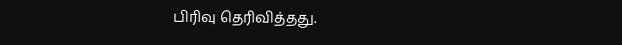பிரிவு தெரிவித்தது.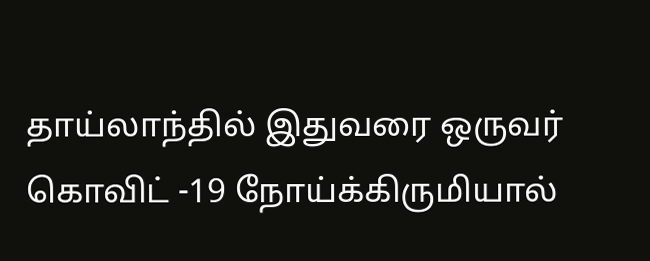தாய்லாந்தில் இதுவரை ஒருவர் கொவிட் -19 நோய்க்கிருமியால்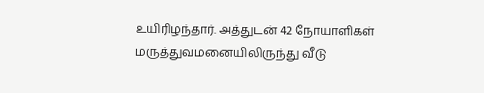உயிரிழந்தார். அத்துடன் 42 நோயாளிகள் மருத்துவமனையிலிருந்து வீடு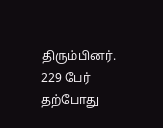திரும்பினர். 229 பேர் தற்போது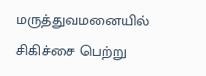மருத்துவமனையில் சிகிச்சை பெற்று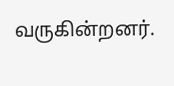வருகின்றனர்.